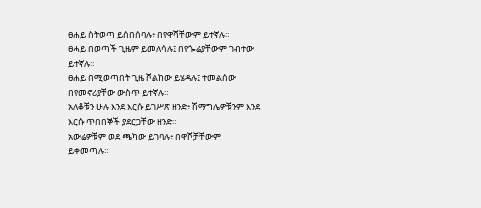ፀሐይ ስትወጣ ይሰበሰባሉ፥ በየዋሻቸውም ይተኛሉ።
ፀሓይ በወጣች ጊዜም ይመለሳሉ፤ በየጐሬያቸውም ገብተው ይተኛሉ።
ፀሐይ በሚወጣበት ጊዜ ሾልከው ይሄዳሉ፤ ተመልሰው በየመኖሪያቸው ውስጥ ይተኛሉ።
አለቆቹን ሁሉ እንደ እርሱ ይገሥጽ ዘንድ፥ ሽማግሌዎቹንም እንደ እርሱ ጥበበኞች ያደርጋቸው ዘንድ።
አውሬዎቹም ወደ ጫካው ይገባሉ፥ በዋሾቻቸውም ይቀመጣሉ።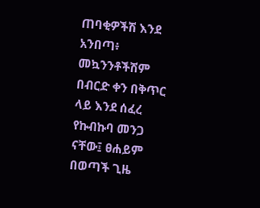ጠባቂዎችሽ እንደ አንበጣ፥ መኳንንቶችሽም በብርድ ቀን በቅጥር ላይ እንደ ሰፈረ የኩብኩባ መንጋ ናቸው፤ ፀሐይም በወጣች ጊዜ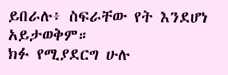ይበራሉ፥ ስፍራቸው የት እንደሆነ አይታወቅም።
ክፉ የሚያደርግ ሁሉ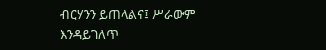ብርሃንን ይጠላልና፤ ሥራውም እንዳይገለጥ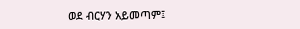ወደ ብርሃን አይመጣም፤